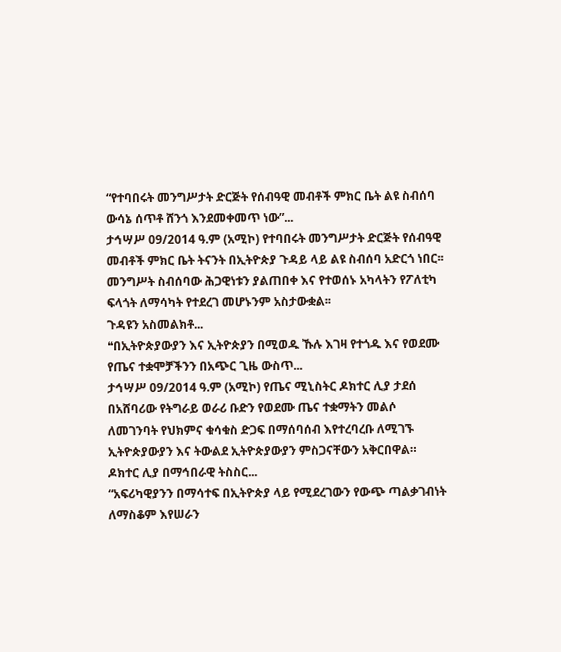“የተባበሩት መንግሥታት ድርጅት የሰብዓዊ መብቶች ምክር ቤት ልዩ ስብሰባ ውሳኔ ሰጥቶ ሸንጎ እንደመቀመጥ ነው”...
ታኅሣሥ 09/2014 ዓ.ም (አሚኮ) የተባበሩት መንግሥታት ድርጅት የሰብዓዊ መብቶች ምክር ቤት ትናንት በኢትዮጵያ ጉዳይ ላይ ልዩ ስብሰባ አድርጎ ነበር፡፡ መንግሥት ስብሰባው ሕጋዊነቱን ያልጠበቀ እና የተወሰኑ አካላትን የፖለቲካ ፍላጎት ለማሳካት የተደረገ መሆኑንም አስታውቋል፡፡
ጉዳዩን አስመልክቶ...
❝በኢትዮጵያውያን እና ኢትዮጵያን በሚወዱ ኹሉ እገዛ የተጎዱ እና የወደሙ የጤና ተቋሞቻችንን በአጭር ጊዜ ውስጥ...
ታኅሣሥ 09/2014 ዓ.ም (አሚኮ) የጤና ሚኒስትር ዶክተር ሊያ ታደሰ በአሸባሪው የትግራይ ወራሪ ቡድን የወደሙ ጤና ተቋማትን መልሶ ለመገንባት የህክምና ቁሳቁስ ድጋፍ በማሰባሰብ እየተረባረቡ ለሚገኙ ኢትዮጵያውያን እና ትውልደ ኢትዮጵያውያን ምስጋናቸውን አቅርበዋል።
ዶክተር ሊያ በማኅበራዊ ትስስር...
“አፍሪካዊያንን በማሳተፍ በኢትዮጵያ ላይ የሚደረገውን የውጭ ጣልቃገብነት ለማስቆም እየሠራን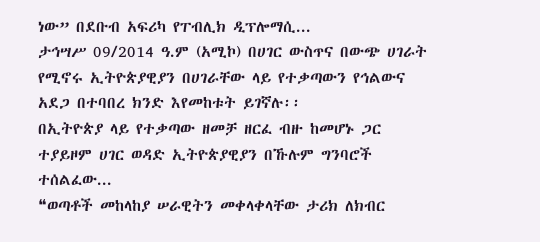ነው” በደቡብ አፍሪካ የፐብሊክ ዲፕሎማሲ...
ታኅሣሥ 09/2014 ዓ.ም (አሚኮ) በሀገር ውስጥና በውጭ ሀገራት የሚኖሩ ኢትዮጵያዊያን በሀገራቸው ላይ የተቃጣውን የኅልውና አደጋ በተባበረ ክንድ እየመከቱት ይገኛሉ፡፡
በኢትዮጵያ ላይ የተቃጣው ዘመቻ ዘርፈ ብዙ ከመሆኑ ጋር ተያይዞም ሀገር ወዳድ ኢትዮጵያዊያን በኹሉም ግንባሮች ተሰልፈው...
❝ወጣቶች መከላከያ ሠራዊትን መቀላቀላቸው ታሪክ ለክብር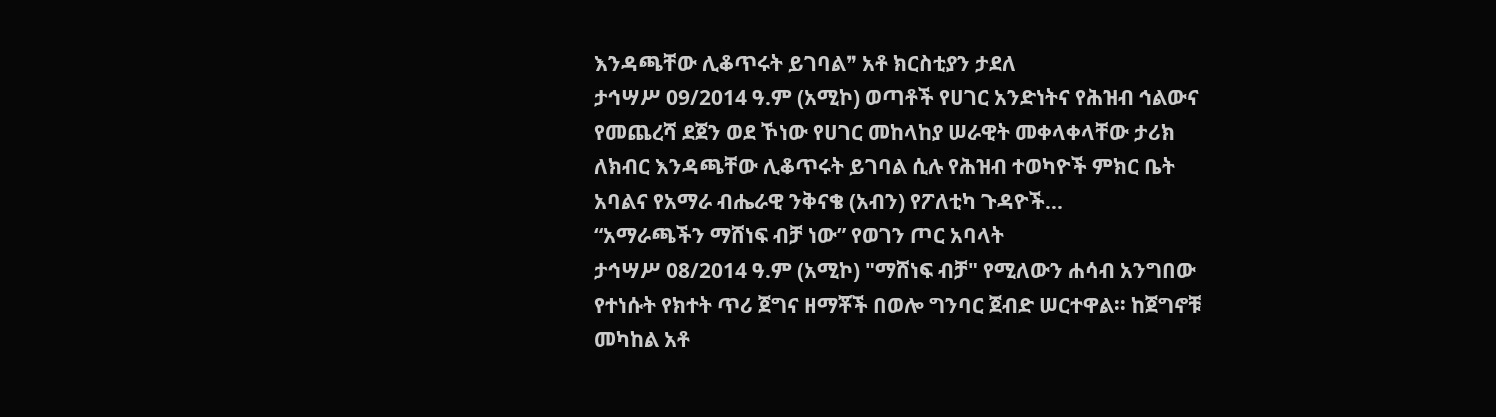እንዳጫቸው ሊቆጥሩት ይገባል❞ አቶ ክርስቲያን ታደለ
ታኅሣሥ 09/2014 ዓ.ም (አሚኮ) ወጣቶች የሀገር አንድነትና የሕዝብ ኅልውና የመጨረሻ ደጀን ወደ ኾነው የሀገር መከላከያ ሠራዊት መቀላቀላቸው ታሪክ ለክብር እንዳጫቸው ሊቆጥሩት ይገባል ሲሉ የሕዝብ ተወካዮች ምክር ቤት አባልና የአማራ ብሔራዊ ንቅናቄ (አብን) የፖለቲካ ጉዳዮች...
“አማራጫችን ማሸነፍ ብቻ ነው” የወገን ጦር አባላት
ታኅሣሥ 08/2014 ዓ.ም (አሚኮ) "ማሸነፍ ብቻ" የሚለውን ሐሳብ አንግበው የተነሱት የክተት ጥሪ ጀግና ዘማቾች በወሎ ግንባር ጀብድ ሠርተዋል፡፡ ከጀግኖቹ መካከል አቶ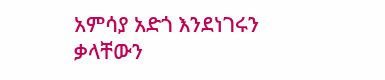አምሳያ አድጎ እንደነገሩን ቃላቸውን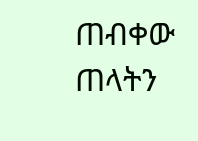ጠብቀው ጠላትን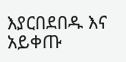እያርበደበዱ እና አይቀጡ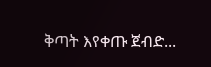ቅጣት እየቀጡ ጀብድ...